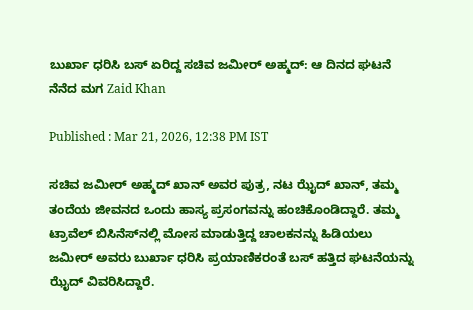ಬುರ್ಖಾ ಧರಿಸಿ ಬಸ್ ಏರಿದ್ದ ಸಚಿವ ಜಮೀರ್ ಅಹ್ಮದ್: ಆ ದಿನದ ಘಟನೆ ನೆನೆದ ಮಗ Zaid Khan

Published : Mar 21, 2026, 12:38 PM IST

ಸಚಿವ ಜಮೀರ್ ಅಹ್ಮದ್ ಖಾನ್ ಅವರ ಪುತ್ರ, ನಟ ಝೈದ್ ಖಾನ್, ತಮ್ಮ ತಂದೆಯ ಜೀವನದ ಒಂದು ಹಾಸ್ಯ ಪ್ರಸಂಗವನ್ನು ಹಂಚಿಕೊಂಡಿದ್ದಾರೆ. ತಮ್ಮ ಟ್ರಾವೆಲ್ ಬಿಸಿನೆಸ್‌ನಲ್ಲಿ ಮೋಸ ಮಾಡುತ್ತಿದ್ದ ಚಾಲಕನನ್ನು ಹಿಡಿಯಲು ಜಮೀರ್ ಅವರು ಬುರ್ಖಾ ಧರಿಸಿ ಪ್ರಯಾಣಿಕರಂತೆ ಬಸ್ ಹತ್ತಿದ ಘಟನೆಯನ್ನು ಝೈದ್ ವಿವರಿಸಿದ್ದಾರೆ.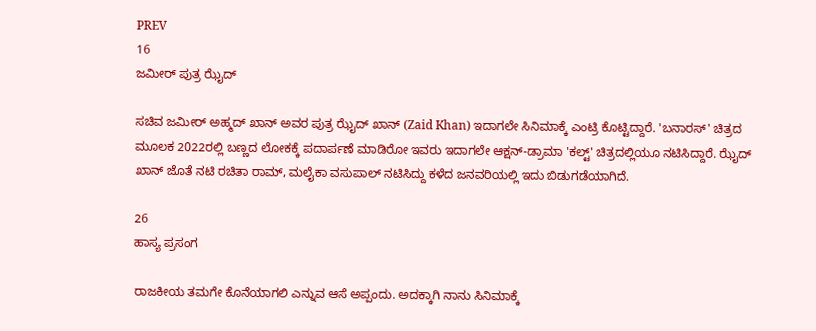PREV
16
ಜಮೀರ್ ಪುತ್ರ ಝೈದ್

ಸಚಿವ ಜಮೀರ್ ಅಹ್ಮದ್ ಖಾನ್ ಅವರ ಪುತ್ರ ಝೈದ್ ಖಾನ್ (Zaid Khan) ಇದಾಗಲೇ ಸಿನಿಮಾಕ್ಕೆ ಎಂಟ್ರಿ ಕೊಟ್ಟಿದ್ದಾರೆ. 'ಬನಾರಸ್' ಚಿತ್ರದ ಮೂಲಕ 2022ರಲ್ಲಿ ಬಣ್ಣದ ಲೋಕಕ್ಕೆ ಪದಾರ್ಪಣೆ ಮಾಡಿರೋ ಇವರು ಇದಾಗಲೇ ಆಕ್ಷನ್-ಡ್ರಾಮಾ 'ಕಲ್ಟ್' ಚಿತ್ರದಲ್ಲಿಯೂ ನಟಿಸಿದ್ದಾರೆ. ಝೈದ್‌ ಖಾನ್‌ ಜೊತೆ ನಟಿ ರಚಿತಾ ರಾಮ್‌, ಮಲೈಕಾ ವಸುಪಾಲ್‌ ನಟಿಸಿದ್ದು ಕಳೆದ ಜನವರಿಯಲ್ಲಿ ಇದು ಬಿಡುಗಡೆಯಾಗಿದೆ.

26
ಹಾಸ್ಯ ಪ್ರಸಂಗ

ರಾಜಕೀಯ ತಮಗೇ ಕೊನೆಯಾಗಲಿ ಎನ್ನುವ ಆಸೆ ಅಪ್ಪಂದು. ಅದಕ್ಕಾಗಿ ನಾನು ಸಿನಿಮಾಕ್ಕೆ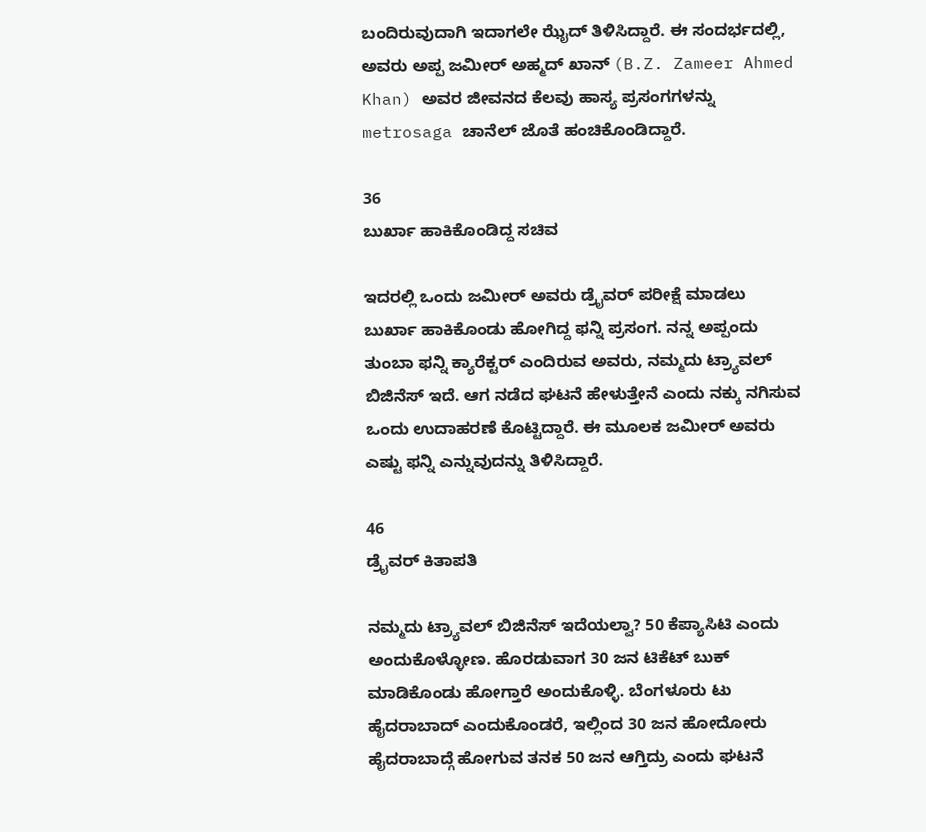ಬಂದಿರುವುದಾಗಿ ಇದಾಗಲೇ ಝೈದ್ ತಿಳಿಸಿದ್ದಾರೆ. ಈ ಸಂದರ್ಭದಲ್ಲಿ, ಅವರು ಅಪ್ಪ ಜಮೀರ್ ಅಹ್ಮದ್ ಖಾನ್ (B.Z. Zameer Ahmed Khan) ಅವರ ಜೀವನದ ಕೆಲವು ಹಾಸ್ಯ ಪ್ರಸಂಗಗಳನ್ನು metrosaga ಚಾನೆಲ್ ಜೊತೆ ಹಂಚಿಕೊಂಡಿದ್ದಾರೆ.

36
ಬುರ್ಖಾ ಹಾಕಿಕೊಂಡಿದ್ದ ಸಚಿವ

ಇದರಲ್ಲಿ ಒಂದು ಜಮೀರ್ ಅವರು ಡ್ರೈವರ್ ಪರೀಕ್ಷೆ ಮಾಡಲು ಬುರ್ಖಾ ಹಾಕಿಕೊಂಡು ಹೋಗಿದ್ದ ಫನ್ನಿ ಪ್ರಸಂಗ. ನನ್ನ ಅಪ್ಪಂದು ತುಂಬಾ ಫನ್ನಿ ಕ್ಯಾರೆಕ್ಟರ್ ಎಂದಿರುವ ಅವರು, ನಮ್ಮದು ಟ್ರ್ಯಾವಲ್ ಬಿಜಿನೆಸ್ ಇದೆ. ಆಗ ನಡೆದ ಘಟನೆ ಹೇಳುತ್ತೇನೆ ಎಂದು ನಕ್ಕು ನಗಿಸುವ ಒಂದು ಉದಾಹರಣೆ ಕೊಟ್ಟಿದ್ದಾರೆ. ಈ ಮೂಲಕ ಜಮೀರ್ ಅವರು ಎಷ್ಟು ಫನ್ನಿ ಎನ್ನುವುದನ್ನು ತಿಳಿಸಿದ್ದಾರೆ.

46
ಡ್ರೈವರ್ ಕಿತಾಪತಿ

ನಮ್ಮದು ಟ್ರ್ಯಾವಲ್ ಬಿಜಿನೆಸ್ ಇದೆಯಲ್ವಾ? 50 ಕೆಪ್ಯಾಸಿಟಿ ಎಂದು ಅಂದುಕೊಳ್ಳೋಣ. ಹೊರಡುವಾಗ 30 ಜನ ಟಿಕೆಟ್ ಬುಕ್ ಮಾಡಿಕೊಂಡು ಹೋಗ್ತಾರೆ ಅಂದುಕೊಳ್ಳಿ. ಬೆಂಗಳೂರು ಟು ಹೈದರಾಬಾದ್ ಎಂದುಕೊಂಡರೆ, ಇಲ್ಲಿಂದ 30 ಜನ ಹೋದೋರು ಹೈದರಾಬಾದ್ಗೆ ಹೋಗುವ ತನಕ 50 ಜನ ಆಗ್ತಿದ್ರು ಎಂದು ಘಟನೆ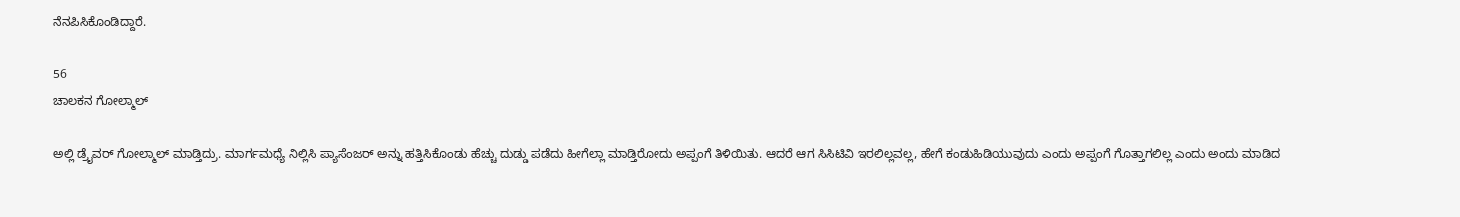ನೆನಪಿಸಿಕೊಂಡಿದ್ದಾರೆ.

56
ಚಾಲಕನ ಗೋಲ್ಮಾಲ್

ಅಲ್ಲಿ ಡ್ರೈವರ್ ಗೋಲ್ಮಾಲ್ ಮಾಡ್ತಿದ್ರು. ಮಾರ್ಗಮಧ್ಯೆ ನಿಲ್ಲಿಸಿ ಪ್ಯಾಸೆಂಜರ್ ಅನ್ನು ಹತ್ತಿಸಿಕೊಂಡು ಹೆಚ್ಚು ದುಡ್ಡು ಪಡೆದು ಹೀಗೆಲ್ಲಾ ಮಾಡ್ತಿರೋದು ಅಪ್ಪಂಗೆ ತಿಳಿಯಿತು. ಆದರೆ ಆಗ ಸಿಸಿಟಿವಿ ಇರಲಿಲ್ಲವಲ್ಲ, ಹೇಗೆ ಕಂಡುಹಿಡಿಯುವುದು ಎಂದು ಅಪ್ಪಂಗೆ ಗೊತ್ತಾಗಲಿಲ್ಲ ಎಂದು ಅಂದು ಮಾಡಿದ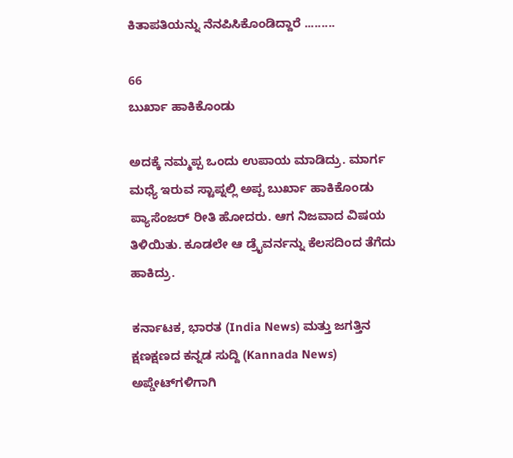ಕಿತಾಪತಿಯನ್ನು ನೆನಪಿಸಿಕೊಂಡಿದ್ದಾರೆ .........

66
ಬುರ್ಖಾ ಹಾಕಿಕೊಂಡು

ಅದಕ್ಕೆ ನಮ್ಮಪ್ಪ ಒಂದು ಉಪಾಯ ಮಾಡಿದ್ರು. ಮಾರ್ಗ ಮಧ್ಯೆ ಇರುವ ಸ್ಟಾಪ್ನಲ್ಲಿ ಅಪ್ಪ ಬುರ್ಖಾ ಹಾಕಿಕೊಂಡು ಪ್ಯಾಸೆಂಜರ್ ರೀತಿ ಹೋದರು. ಆಗ ನಿಜವಾದ ವಿಷಯ ತಿಳಿಯಿತು. ಕೂಡಲೇ ಆ ಡ್ರೈವರ್ನನ್ನು ಕೆಲಸದಿಂದ ತೆಗೆದು ಹಾಕಿದ್ರು.

ಕರ್ನಾಟಕ, ಭಾರತ (India News) ಮತ್ತು ಜಗತ್ತಿನ ಕ್ಷಣಕ್ಷಣದ ಕನ್ನಡ ಸುದ್ದಿ (Kannada News) ಅಪ್ಡೇಟ್‌ಗಳಿಗಾಗಿ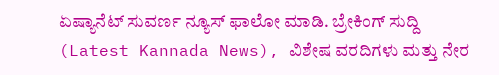ಏಷ್ಯಾನೆಟ್ ಸುವರ್ಣ ನ್ಯೂಸ್‌ ಫಾಲೋ ಮಾಡಿ. ಬ್ರೇಕಿಂಗ್ ಸುದ್ದಿ (Latest Kannada News), ವಿಶೇಷ ವರದಿಗಳು ಮತ್ತು ನೇರ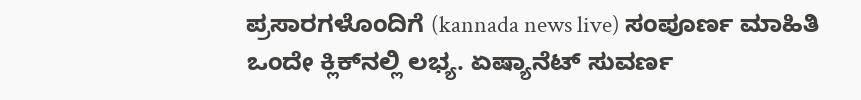ಪ್ರಸಾರಗಳೊಂದಿಗೆ (kannada news live) ಸಂಪೂರ್ಣ ಮಾಹಿತಿ ಒಂದೇ ಕ್ಲಿಕ್‌ನಲ್ಲಿ ಲಭ್ಯ. ಏಷ್ಯಾನೆಟ್ ಸುವರ್ಣ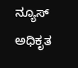ನ್ಯೂಸ್ ಅಧಿಕೃತ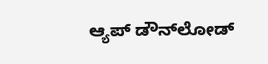ಆ್ಯಪ್ ಡೌನ್‌ಲೋಡ್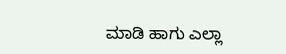ಮಾಡಿ ಹಾಗು ಎಲ್ಲಾ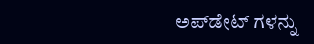ಅಪ್‌ಡೇಟ್ ಗಳನ್ನು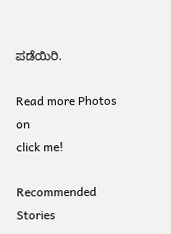ಪಡೆಯಿರಿ.

Read more Photos on
click me!

Recommended Stories